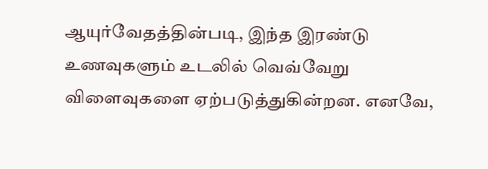ஆயுர்வேதத்தின்படி, இந்த இரண்டு உணவுகளும் உடலில் வெவ்வேறு விளைவுகளை ஏற்படுத்துகின்றன. எனவே,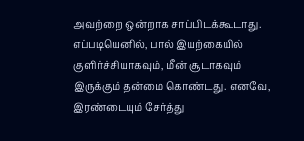அவற்றை ஒன்றாக சாப்பிடக்கூடாது. எப்படியெனில், பால் இயற்கையில் குளிர்ச்சியாகவும், மீன் சூடாகவும் இருக்கும் தன்மை கொண்டது. எனவே, இரண்டையும் சேர்த்து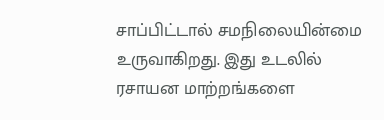சாப்பிட்டால் சமநிலையின்மை உருவாகிறது. இது உடலில் ரசாயன மாற்றங்களை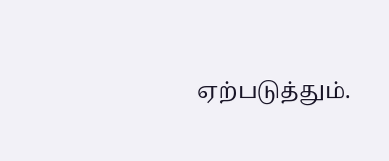ஏற்படுத்தும்.